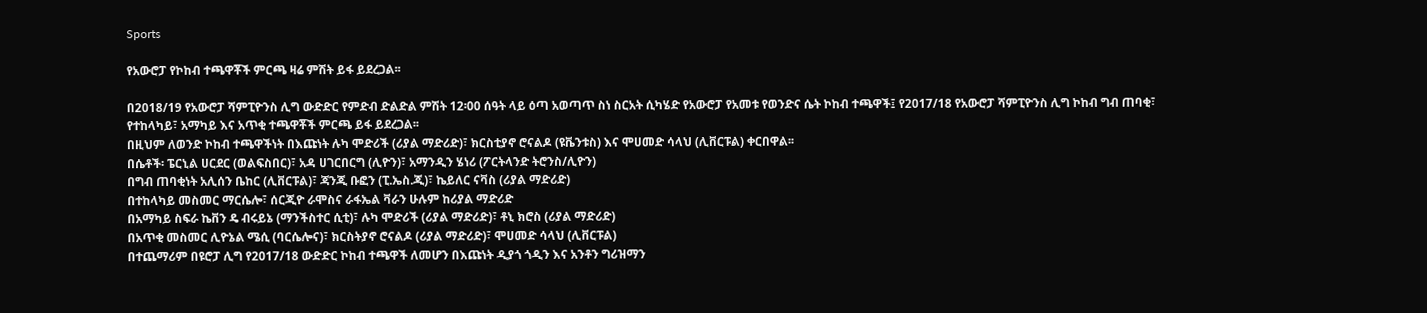Sports

የአውሮፓ የኮከብ ተጫዋቾች ምርጫ ዛሬ ምሽት ይፋ ይደረጋል፡፡

በ2018/19 የአውሮፓ ሻምፒዮንስ ሊግ ውድድር የምድብ ድልድል ምሽት 12፡00 ሰዓት ላይ ዕጣ አወጣጥ ስነ ስርአት ሲካሄድ የአውሮፓ የአመቱ የወንድና ሴት ኮከብ ተጫዋች፤ የ2017/18 የአውሮፓ ሻምፒዮንስ ሊግ ኮከብ ግብ ጠባቂ፣ የተከላካይ፣ አማካይ እና አጥቂ ተጫዋቾች ምርጫ ይፋ ይደረጋል፡፡
በዚህም ለወንድ ኮከብ ተጫዋችነት በእጩነት ሉካ ሞድሪች (ሪያል ማድሪድ)፣ ክርስቲያኖ ሮናልዶ (ዩቬንቱስ) እና ሞሀመድ ሳላህ (ሊቨርፑል) ቀርበዋል፡፡
በሴቶች፡ ፔርኒል ሀርደር (ወልፍስበር)፣ አዳ ሀገርበርግ (ሊዮን)፣ አማንዲን ሄነሪ (ፖርትላንድ ትሮንስ/ሊዮን)
በግብ ጠባቂነት አሊሰን ቤከር (ሊቨርፑል)፣ ጃንጂ ቡፎን (ፒ.ኤስ.ጂ)፣ ኬይለር ናቫስ (ሪያል ማድሪድ)
በተከላካይ መስመር ማርሴሎ፣ ሰርጂዮ ራሞስና ራፋኤል ቫራን ሁሉም ከሪያል ማድሪድ
በአማካይ ስፍራ ኬቨን ዴ ብሩይኔ (ማንችስተር ሲቲ)፣ ሉካ ሞድሪች (ሪያል ማድሪድ)፣ ቶኒ ክሮስ (ሪያል ማድሪድ)
በአጥቂ መስመር ሊዮኔል ሜሲ (ባርሴሎና)፣ ክርስትያኖ ሮናልዶ (ሪያል ማድሪድ)፣ ሞሀመድ ሳላህ (ሊቨርፑል)
በተጨማሪም በዩሮፓ ሊግ የ2017/18 ውድድር ኮከብ ተጫዋች ለመሆን በእጩነት ዲያጎ ጎዲን እና አንቶን ግሪዝማን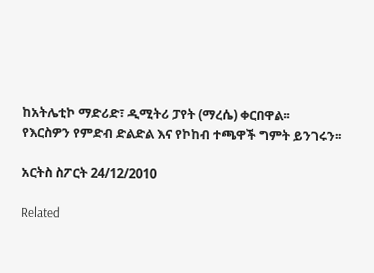ከአትሌቲኮ ማድሪድ፣ ዲሚትሪ ፓየት (ማረሴ) ቀርበዋል፡፡
የእርስዎን የምድብ ድልድል እና የኮከብ ተጫዋች ግምት ይንገሩን፡፡

አርትስ ስፖርት 24/12/2010

Related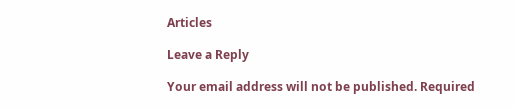Articles

Leave a Reply

Your email address will not be published. Required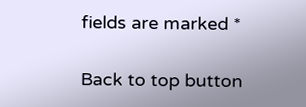fields are marked *

Back to top button